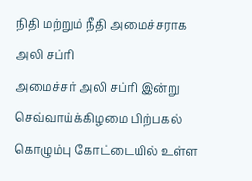நிதி மற்றும் நீதி அமைச்சராக அலி சப்ரி
அமைச்சர் அலி சப்ரி இன்று செவ்வாய்க்கிழமை பிற்பகல் கொழும்பு கோட்டையில் உள்ள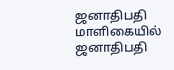ஜனாதிபதி மாளிகையில் ஜனாதிபதி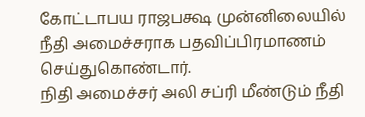கோட்டாபய ராஜபக்ஷ முன்னிலையில் நீதி அமைச்சராக பதவிப்பிரமாணம் செய்துகொண்டார்.
நிதி அமைச்சர் அலி சப்ரி மீண்டும் நீதி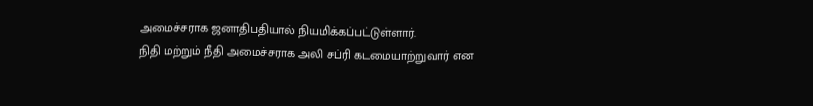அமைச்சராக ஜனாதிபதியால் நியமிக்கப்பட்டுள்ளார்.
நிதி மற்றும் நீதி அமைச்சராக அலி சப்ரி கடமையாற்றுவார் என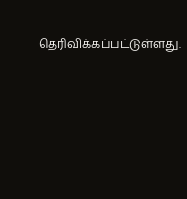தெரிவிக்கப்பட்டுள்ளது.